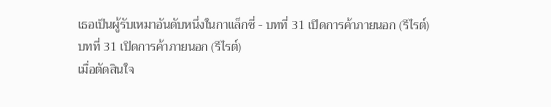เธอเป็นผู้รับเหมาอันดับหนึ่งในกาแล็กซี่ - บทที่ 31 เปิดการค้าภายนอก (รีไรต์)
บทที่ 31 เปิดการค้าภายนอก (รีไรต์)
เมื่อตัดสินใจ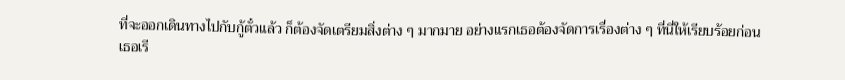ที่จะออกเดินทางไปกับกู้ตั๋วแล้ว ก็ต้องจัดเตรียมสิ่งต่าง ๆ มากมาย อย่างแรกเธอต้องจัดการเรื่องต่าง ๆ ที่นี่ให้เรียบร้อยก่อน
เธอเรี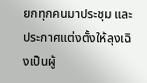ยกทุกคนมาประชุม และประกาศแต่งตั้งให้ลุงเฉิงเป็นผู้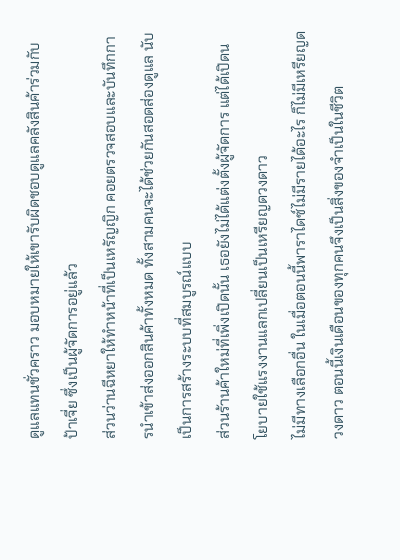ดูแลแทนชั่วคราว มอบหมายให้เขารับผิดชอบดูแลคลังสินค้าร่วมกับป้าเจี่ย ซึ่งเป็นผู้จัดการอยู่แล้ว
ส่วนว่านฉีหยาให้ทำหน้าที่เป็นเหรัญญิก คอยตรวจสอบและบันทึกการนำเข้าส่งออกสินค้าทั้งหมด ทั้งสามคนจะได้ช่วยกันสอดส่องดูแล นับเป็นการสร้างระบบที่สมบูรณ์แบบ
ส่วนร้านค้าใหม่ที่เพิ่งเปิดนั้น เธอยังไม่ได้แต่งตั้งผู้จัดการ แต่ได้เปิดนโยบายใช้แรงงานแลกเปลี่ยนเป็นเหรียญดวงดาว
ไม่มีทางเลือกอื่น ในเมื่อตอนนี้พาราไดซ์ไม่มีรายได้อะไร ก็ไม่มีเหรียญดวงดาว ตอนนี้เงินเดือนของทุกคนจึงเป็นสิ่งของจำเป็นในชีวิต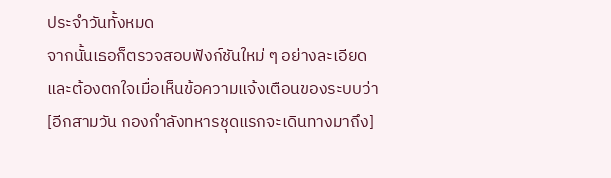ประจำวันทั้งหมด
จากนั้นเธอก็ตรวจสอบฟังก์ชันใหม่ ๆ อย่างละเอียด และต้องตกใจเมื่อเห็นข้อความแจ้งเตือนของระบบว่า
[อีกสามวัน กองกำลังทหารชุดแรกจะเดินทางมาถึง]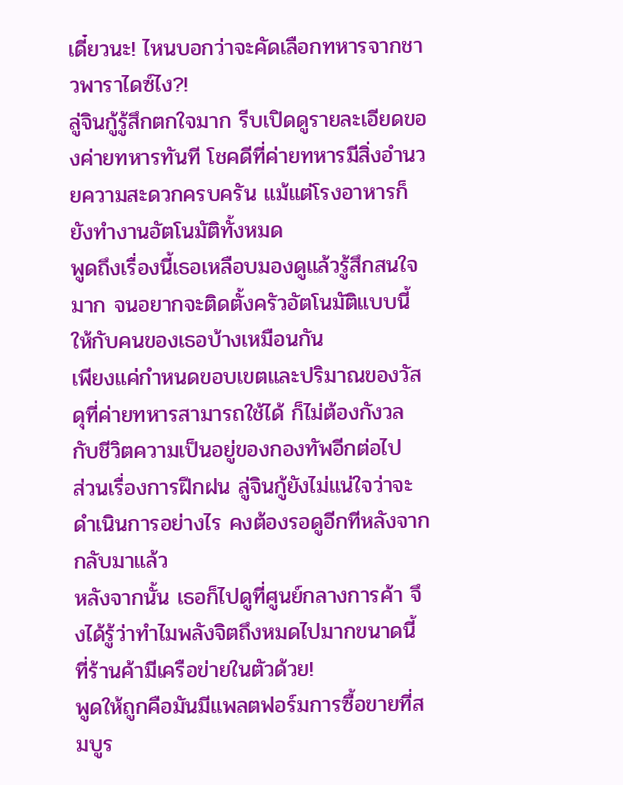เดี๋ยวนะ! ไหนบอกว่าจะคัดเลือกทหารจากชาวพาราไดซ์ไง?!
ลู่จินกู้รู้สึกตกใจมาก รีบเปิดดูรายละเอียดของค่ายทหารทันที โชคดีที่ค่ายทหารมีสิ่งอำนวยความสะดวกครบครัน แม้แต่โรงอาหารก็ยังทำงานอัตโนมัติทั้งหมด
พูดถึงเรื่องนี้เธอเหลือบมองดูแล้วรู้สึกสนใจมาก จนอยากจะติดตั้งครัวอัตโนมัติแบบนี้ให้กับคนของเธอบ้างเหมือนกัน
เพียงแค่กำหนดขอบเขตและปริมาณของวัสดุที่ค่ายทหารสามารถใช้ได้ ก็ไม่ต้องกังวลกับชีวิตความเป็นอยู่ของกองทัพอีกต่อไป
ส่วนเรื่องการฝึกฝน ลู่จินกู้ยังไม่แน่ใจว่าจะดำเนินการอย่างไร คงต้องรอดูอีกทีหลังจากกลับมาแล้ว
หลังจากนั้น เธอก็ไปดูที่ศูนย์กลางการค้า จึงได้รู้ว่าทำไมพลังจิตถึงหมดไปมากขนาดนี้
ที่ร้านค้ามีเครือข่ายในตัวด้วย!
พูดให้ถูกคือมันมีแพลตฟอร์มการซื้อขายที่สมบูร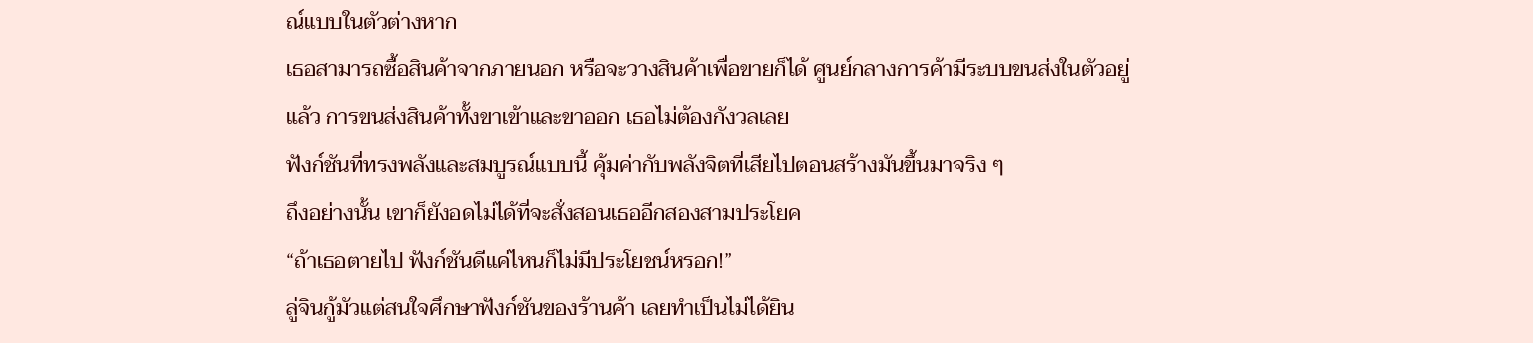ณ์แบบในตัวต่างหาก
เธอสามารถซื้อสินค้าจากภายนอก หรือจะวางสินค้าเพื่อขายก็ได้ ศูนย์กลางการค้ามีระบบขนส่งในตัวอยู่แล้ว การขนส่งสินค้าทั้งขาเข้าและขาออก เธอไม่ต้องกังวลเลย
ฟังก์ชันที่ทรงพลังและสมบูรณ์แบบนี้ คุ้มค่ากับพลังจิตที่เสียไปตอนสร้างมันขึ้นมาจริง ๆ
ถึงอย่างนั้น เขาก็ยังอดไม่ได้ที่จะสั่งสอนเธออีกสองสามประโยค
“ถ้าเธอตายไป ฟังก์ชันดีแค่ไหนก็ไม่มีประโยชน์หรอก!”
ลู่จินกู้มัวแต่สนใจศึกษาฟังก์ชันของร้านค้า เลยทำเป็นไม่ได้ยิน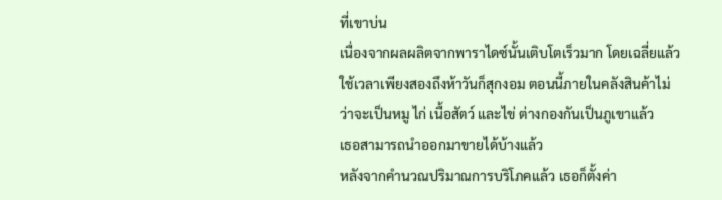ที่เขาบ่น
เนื่องจากผลผลิตจากพาราไดซ์นั้นเติบโตเร็วมาก โดยเฉลี่ยแล้วใช้เวลาเพียงสองถึงห้าวันก็สุกงอม ตอนนี้ภายในคลังสินค้าไม่ว่าจะเป็นหมู ไก่ เนื้อสัตว์ และไข่ ต่างกองกันเป็นภูเขาแล้ว
เธอสามารถนำออกมาขายได้บ้างแล้ว
หลังจากคำนวณปริมาณการบริโภคแล้ว เธอก็ตั้งค่า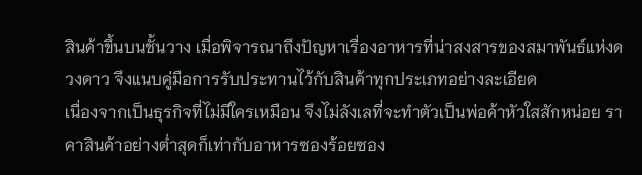สินค้าขึ้นบนชั้นวาง เมื่อพิจารณาถึงปัญหาเรื่องอาหารที่น่าสงสารของสมาพันธ์แห่งดวงดาว จึงแนบคู่มือการรับประทานไว้กับสินค้าทุกประเภทอย่างละเอียด
เนื่องจากเป็นธุรกิจที่ไม่มีใครเหมือน จึงไม่ลังเลที่จะทำตัวเป็นพ่อค้าหัวใสสักหน่อย ราคาสินค้าอย่างต่ำสุดก็เท่ากับอาหารซองร้อยซอง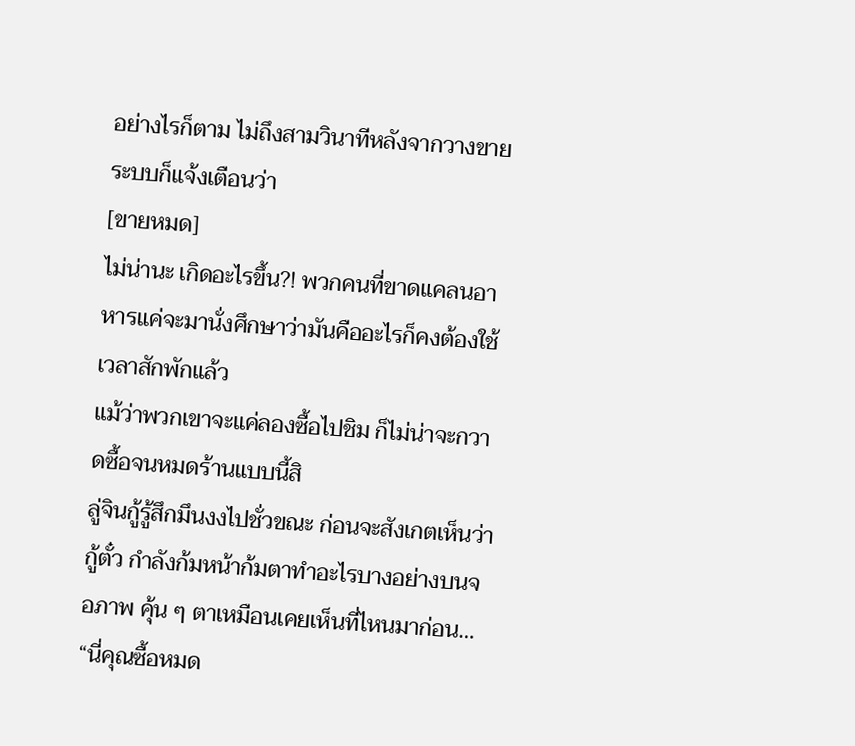อย่างไรก็ตาม ไม่ถึงสามวินาทีหลังจากวางขาย ระบบก็แจ้งเตือนว่า
[ขายหมด]
ไม่น่านะ เกิดอะไรขึ้น?! พวกคนที่ขาดแคลนอาหารแค่จะมานั่งศึกษาว่ามันคืออะไรก็คงต้องใช้เวลาสักพักแล้ว
แม้ว่าพวกเขาจะแค่ลองซื้อไปชิม ก็ไม่น่าจะกวาดซื้อจนหมดร้านแบบนี้สิ
ลู่จินกู้รู้สึกมึนงงไปชั่วขณะ ก่อนจะสังเกตเห็นว่ากู้ตั๋ว กำลังก้มหน้าก้มตาทำอะไรบางอย่างบนจอภาพ คุ้น ๆ ตาเหมือนเคยเห็นที่ไหนมาก่อน…
“นี่คุณซื้อหมด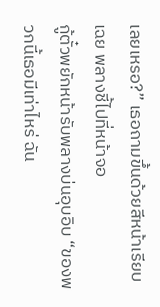เลยเหรอ?” เธอถามขึ้นด้วยสีหน้าเรียบเฉย พลางชี้ไปที่หน้าจอ
กู้ตั๋วพยักหน้ารับพลางบ่นอุบอิบ “ของพวกนี้เธอมีเท่าไหร่ ฉัน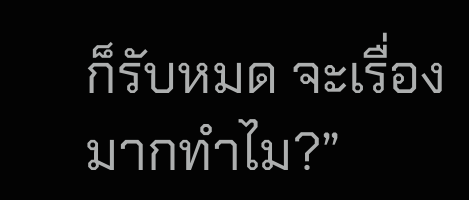ก็รับหมด จะเรื่องมากทำไม?”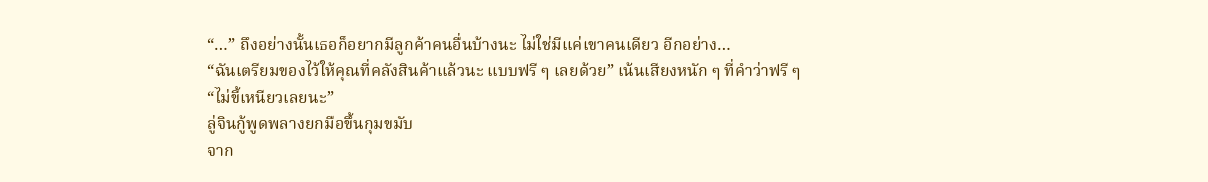“…” ถึงอย่างนั้นเธอก็อยากมีลูกค้าคนอื่นบ้างนะ ไม่ใช่มีแค่เขาคนเดียว อีกอย่าง…
“ฉันเตรียมของไว้ให้คุณที่คลังสินค้าแล้วนะ แบบฟรี ๆ เลยด้วย” เน้นเสียงหนัก ๆ ที่คำว่าฟรี ๆ
“ไม่ขี้เหนียวเลยนะ”
ลู่จินกู้พูดพลางยกมือขึ้นกุมขมับ
จาก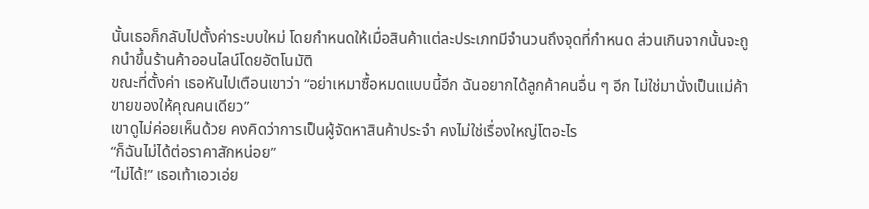นั้นเธอก็กลับไปตั้งค่าระบบใหม่ โดยกำหนดให้เมื่อสินค้าแต่ละประเภทมีจำนวนถึงจุดที่กำหนด ส่วนเกินจากนั้นจะถูกนำขึ้นร้านค้าออนไลน์โดยอัตโนมัติ
ขณะที่ตั้งค่า เธอหันไปเตือนเขาว่า “อย่าเหมาซื้อหมดแบบนี้อีก ฉันอยากได้ลูกค้าคนอื่น ๆ อีก ไม่ใช่มานั่งเป็นแม่ค้าขายของให้คุณคนเดียว”
เขาดูไม่ค่อยเห็นด้วย คงคิดว่าการเป็นผู้จัดหาสินค้าประจำ คงไม่ใช่เรื่องใหญ่โตอะไร
“ก็ฉันไม่ได้ต่อราคาสักหน่อย”
“ไม่ได้!” เธอเท้าเอวเอ่ย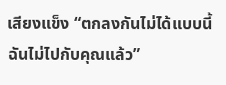เสียงแข็ง “ตกลงกันไม่ได้แบบนี้ ฉันไม่ไปกับคุณแล้ว”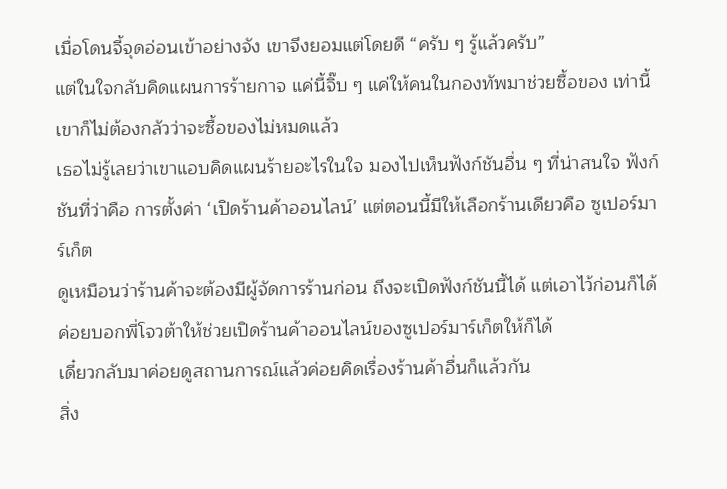เมื่อโดนจี้จุดอ่อนเข้าอย่างจัง เขาจึงยอมแต่โดยดี “ครับ ๆ รู้แล้วครับ”
แต่ในใจกลับคิดแผนการร้ายกาจ แค่นี้จิ๊บ ๆ แค่ให้คนในกองทัพมาช่วยซื้อของ เท่านี้เขาก็ไม่ต้องกลัวว่าจะซื้อของไม่หมดแล้ว
เธอไม่รู้เลยว่าเขาแอบคิดแผนร้ายอะไรในใจ มองไปเห็นฟังก์ชันอื่น ๆ ที่น่าสนใจ ฟังก์ชันที่ว่าคือ การตั้งค่า ‘เปิดร้านค้าออนไลน์’ แต่ตอนนี้มีให้เลือกร้านเดียวคือ ซูเปอร์มาร์เก็ต
ดูเหมือนว่าร้านค้าจะต้องมีผู้จัดการร้านก่อน ถึงจะเปิดฟังก์ชันนี้ได้ แต่เอาไว้ก่อนก็ได้ ค่อยบอกพี่โจวต้าให้ช่วยเปิดร้านค้าออนไลน์ของซูเปอร์มาร์เก็ตให้ก็ได้
เดี๋ยวกลับมาค่อยดูสถานการณ์แล้วค่อยคิดเรื่องร้านค้าอื่นก็แล้วกัน
สิ่ง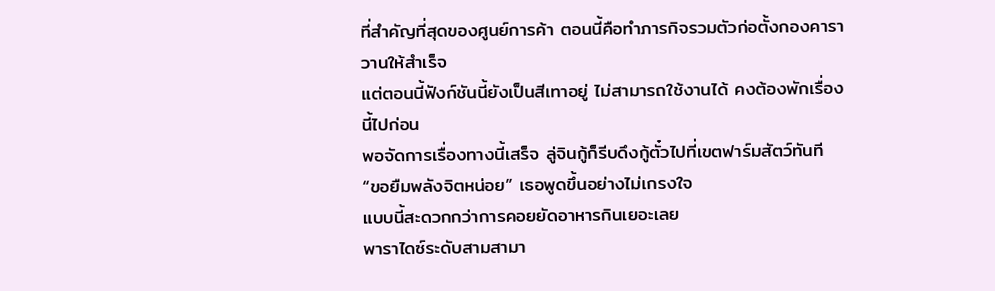ที่สำคัญที่สุดของศูนย์การค้า ตอนนี้คือทำภารกิจรวมตัวก่อตั้งกองคาราวานให้สำเร็จ
แต่ตอนนี้ฟังก์ชันนี้ยังเป็นสีเทาอยู่ ไม่สามารถใช้งานได้ คงต้องพักเรื่องนี้ไปก่อน
พอจัดการเรื่องทางนี้เสร็จ ลู่จินกู้ก็รีบดึงกู้ตั๋วไปที่เขตฟาร์มสัตว์ทันที
“ขอยืมพลังจิตหน่อย” เธอพูดขึ้นอย่างไม่เกรงใจ
แบบนี้สะดวกกว่าการคอยยัดอาหารกินเยอะเลย
พาราไดซ์ระดับสามสามา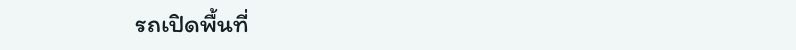รถเปิดพื้นที่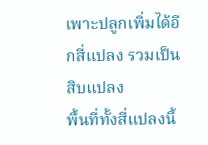เพาะปลูกเพิ่มได้อีกสี่แปลง รวมเป็นสิบแปลง
พื้นที่ทั้งสี่แปลงนี้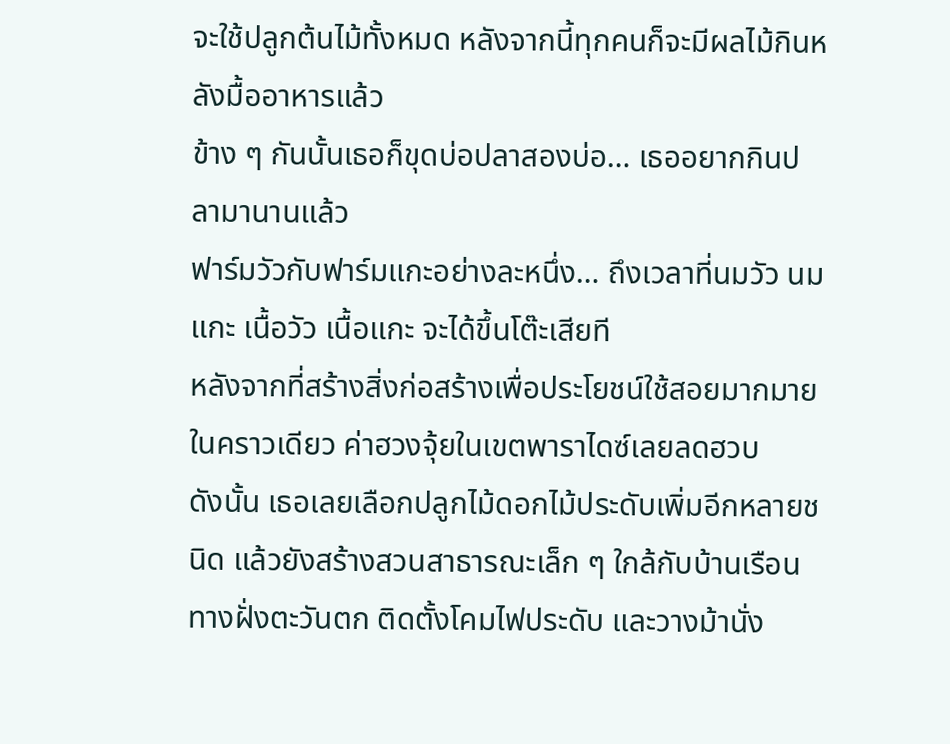จะใช้ปลูกต้นไม้ทั้งหมด หลังจากนี้ทุกคนก็จะมีผลไม้กินหลังมื้ออาหารแล้ว
ข้าง ๆ กันนั้นเธอก็ขุดบ่อปลาสองบ่อ… เธออยากกินปลามานานแล้ว
ฟาร์มวัวกับฟาร์มแกะอย่างละหนึ่ง… ถึงเวลาที่นมวัว นมแกะ เนื้อวัว เนื้อแกะ จะได้ขึ้นโต๊ะเสียที
หลังจากที่สร้างสิ่งก่อสร้างเพื่อประโยชน์ใช้สอยมากมายในคราวเดียว ค่าฮวงจุ้ยในเขตพาราไดซ์เลยลดฮวบ
ดังนั้น เธอเลยเลือกปลูกไม้ดอกไม้ประดับเพิ่มอีกหลายชนิด แล้วยังสร้างสวนสาธารณะเล็ก ๆ ใกล้กับบ้านเรือนทางฝั่งตะวันตก ติดตั้งโคมไฟประดับ และวางม้านั่ง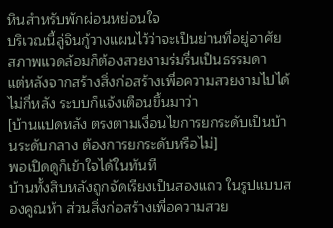หินสำหรับพักผ่อนหย่อนใจ
บริเวณนี้ลู่จินกู้วางแผนไว้ว่าจะเป็นย่านที่อยู่อาศัย สภาพแวดล้อมก็ต้องสวยงามร่มรื่นเป็นธรรมดา
แต่หลังจากสร้างสิ่งก่อสร้างเพื่อความสวยงามไปได้ไม่กี่หลัง ระบบก็แจ้งเตือนขึ้นมาว่า
[บ้านแปดหลัง ตรงตามเงื่อนไขการยกระดับเป็นบ้านระดับกลาง ต้องการยกระดับหรือไม่]
พอเปิดดูก็เข้าใจได้ในทันที
บ้านทั้งสิบหลังถูกจัดเรียงเป็นสองแถว ในรูปแบบสองคูณห้า ส่วนสิ่งก่อสร้างเพื่อความสวย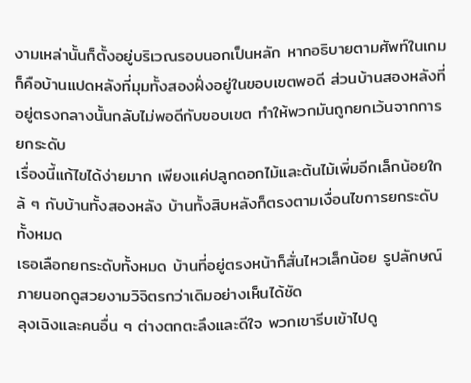งามเหล่านั้นก็ตั้งอยู่บริเวณรอบนอกเป็นหลัก หากอธิบายตามศัพท์ในเกม ก็คือบ้านแปดหลังที่มุมทั้งสองฝั่งอยู่ในขอบเขตพอดี ส่วนบ้านสองหลังที่อยู่ตรงกลางนั้นกลับไม่พอดีกับขอบเขต ทำให้พวกมันถูกยกเว้นจากการยกระดับ
เรื่องนี้แก้ไขได้ง่ายมาก เพียงแค่ปลูกดอกไม้และต้นไม้เพิ่มอีกเล็กน้อยใกล้ ๆ กับบ้านทั้งสองหลัง บ้านทั้งสิบหลังก็ตรงตามเงื่อนไขการยกระดับทั้งหมด
เธอเลือกยกระดับทั้งหมด บ้านที่อยู่ตรงหน้าก็สั่นไหวเล็กน้อย รูปลักษณ์ภายนอกดูสวยงามวิจิตรกว่าเดิมอย่างเห็นได้ชัด
ลุงเฉิงและคนอื่น ๆ ต่างตกตะลึงและดีใจ พวกเขารีบเข้าไปดู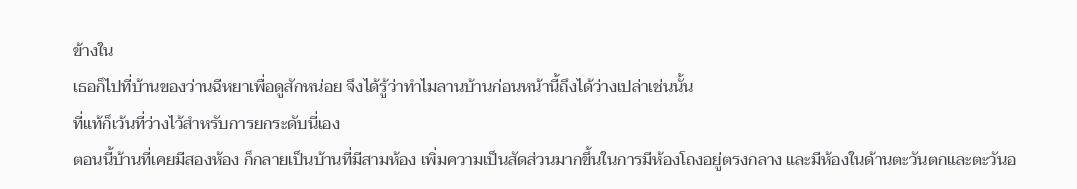ข้างใน
เธอก็ไปที่บ้านของว่านฉีหยาเพื่อดูสักหน่อย จึงได้รู้ว่าทำไมลานบ้านก่อนหน้านี้ถึงได้ว่างเปล่าเช่นนั้น
ที่แท้ก็เว้นที่ว่างไว้สำหรับการยกระดับนี่เอง
ตอนนี้บ้านที่เคยมีสองห้อง ก็กลายเป็นบ้านที่มีสามห้อง เพิ่มความเป็นสัดส่วนมากขึ้นในการมีห้องโถงอยู่ตรงกลาง และมีห้องในด้านตะวันตกและตะวันอ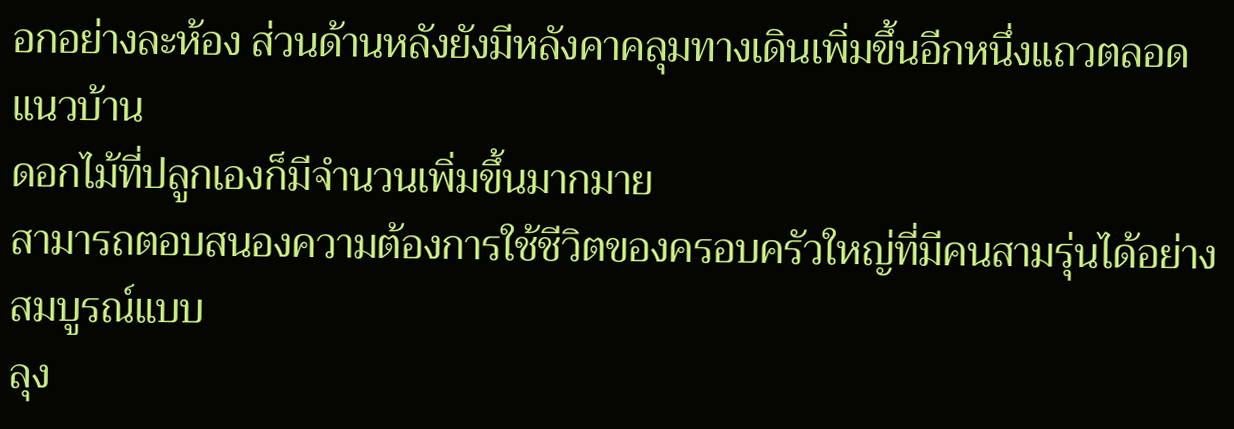อกอย่างละห้อง ส่วนด้านหลังยังมีหลังคาคลุมทางเดินเพิ่มขึ้นอีกหนึ่งแถวตลอดแนวบ้าน
ดอกไม้ที่ปลูกเองก็มีจำนวนเพิ่มขึ้นมากมาย
สามารถตอบสนองความต้องการใช้ชีวิตของครอบครัวใหญ่ที่มีคนสามรุ่นได้อย่างสมบูรณ์แบบ
ลุง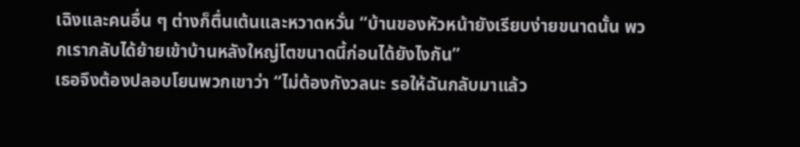เฉิงและคนอื่น ๆ ต่างก็ตื่นเต้นและหวาดหวั่น “บ้านของหัวหน้ายังเรียบง่ายขนาดนั้น พวกเรากลับได้ย้ายเข้าบ้านหลังใหญ่โตขนาดนี้ก่อนได้ยังไงกัน”
เธอจึงต้องปลอบโยนพวกเขาว่า “ไม่ต้องกังวลนะ รอให้ฉันกลับมาแล้ว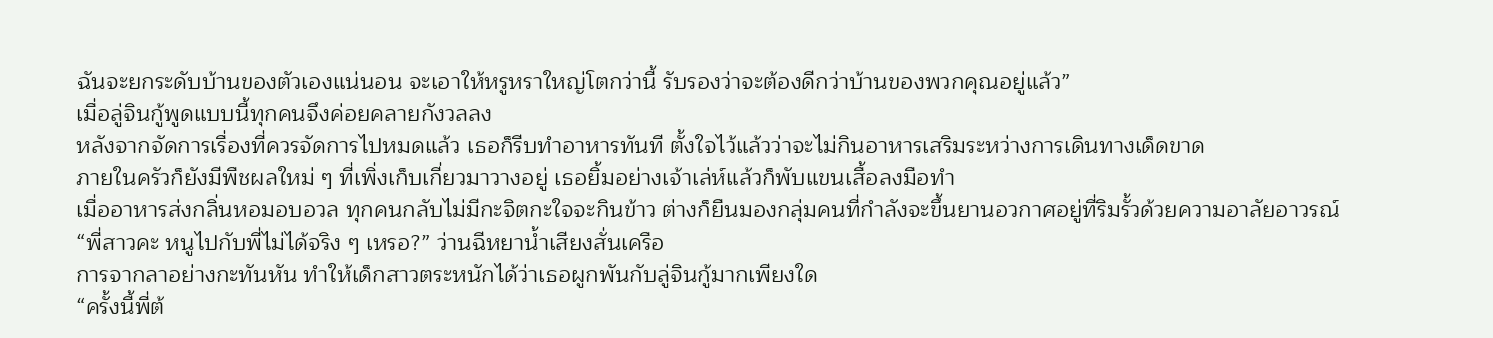ฉันจะยกระดับบ้านของตัวเองแน่นอน จะเอาให้หรูหราใหญ่โตกว่านี้ รับรองว่าจะต้องดีกว่าบ้านของพวกคุณอยู่แล้ว”
เมื่อลู่จินกู้พูดแบบนี้ทุกคนจึงค่อยคลายกังวลลง
หลังจากจัดการเรื่องที่ควรจัดการไปหมดแล้ว เธอก็รีบทำอาหารทันที ตั้งใจไว้แล้วว่าจะไม่กินอาหารเสริมระหว่างการเดินทางเด็ดขาด
ภายในครัวก็ยังมีพืชผลใหม่ ๆ ที่เพิ่งเก็บเกี่ยวมาวางอยู่ เธอยิ้มอย่างเจ้าเล่ห์แล้วก็พับแขนเสื้อลงมือทำ
เมื่ออาหารส่งกลิ่นหอมอบอวล ทุกคนกลับไม่มีกะจิตกะใจจะกินข้าว ต่างก็ยืนมองกลุ่มคนที่กำลังจะขึ้นยานอวกาศอยู่ที่ริมรั้วด้วยความอาลัยอาวรณ์
“พี่สาวคะ หนูไปกับพี่ไม่ได้จริง ๆ เหรอ?” ว่านฉีหยาน้ำเสียงสั่นเครือ
การจากลาอย่างกะทันหัน ทำให้เด็กสาวตระหนักได้ว่าเธอผูกพันกับลู่จินกู้มากเพียงใด
“ครั้งนี้พี่ต้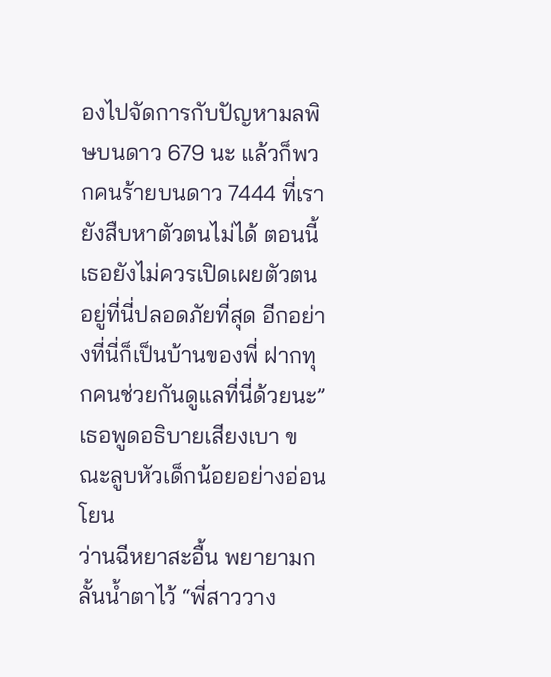องไปจัดการกับปัญหามลพิษบนดาว 679 นะ แล้วก็พวกคนร้ายบนดาว 7444 ที่เรายังสืบหาตัวตนไม่ได้ ตอนนี้เธอยังไม่ควรเปิดเผยตัวตน อยู่ที่นี่ปลอดภัยที่สุด อีกอย่างที่นี่ก็เป็นบ้านของพี่ ฝากทุกคนช่วยกันดูแลที่นี่ด้วยนะ” เธอพูดอธิบายเสียงเบา ขณะลูบหัวเด็กน้อยอย่างอ่อนโยน
ว่านฉีหยาสะอื้น พยายามกลั้นน้ำตาไว้ “พี่สาววาง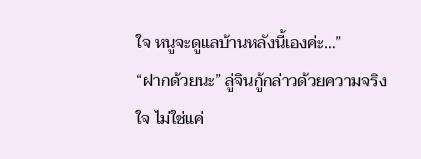ใจ หนูจะดูแลบ้านหลังนี้เองค่ะ…”
“ฝากด้วยนะ” ลู่จินกู้กล่าวด้วยความจริงใจ ไม่ใช่แค่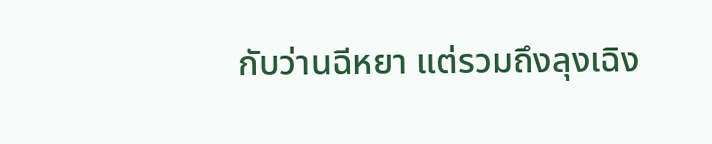กับว่านฉีหยา แต่รวมถึงลุงเฉิง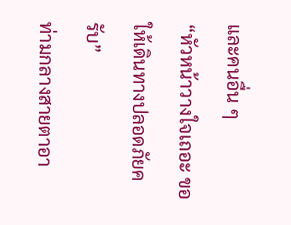และคนอื่น ๆ
“หัวหน้าวางใจเถอะ ขอให้เดินทางปลอดภัยครับ”
ท่ามกลางสายตาอา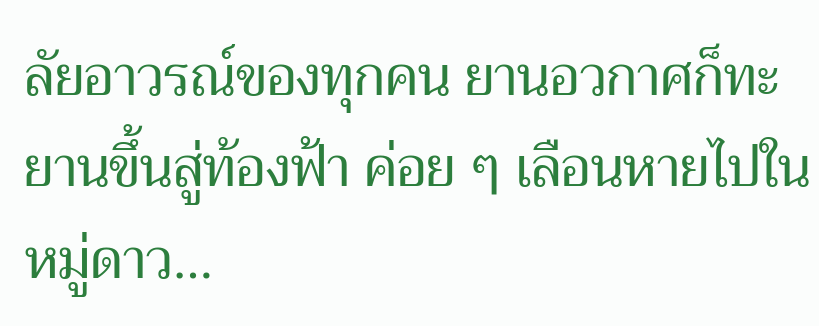ลัยอาวรณ์ของทุกคน ยานอวกาศก็ทะยานขึ้นสู่ท้องฟ้า ค่อย ๆ เลือนหายไปในหมู่ดาว…